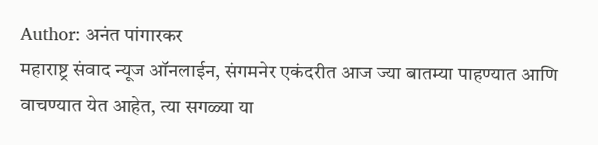Author: अनंत पांगारकर
महाराष्ट्र संवाद न्यूज ऑनलाईन, संगमनेर एकंदरीत आज ज्या बातम्या पाहण्यात आणि वाचण्यात येत आहेत, त्या सगळ्या या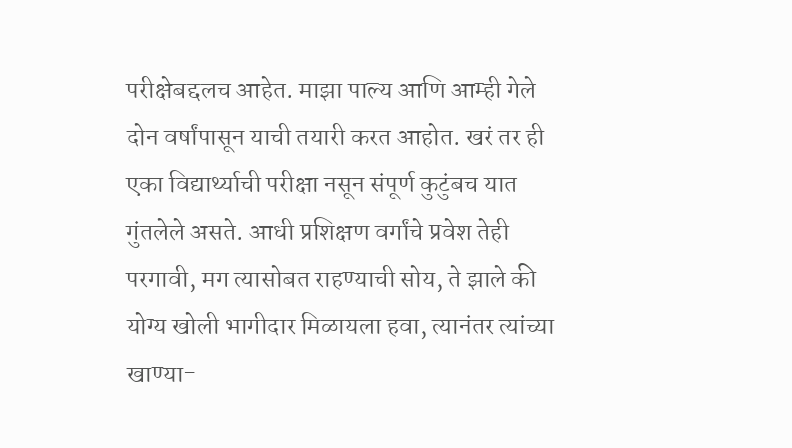परीक्षेबद्दलच आहेत. माझा पाल्य आणि आम्ही गेले दोन वर्षांपासून याची तयारी करत आहोत. खरं तर ही एका विद्यार्थ्याची परीक्षा नसून संपूर्ण कुटुंबच यात गुंतलेले असते. आधी प्रशिक्षण वर्गांचे प्रवेश तेही परगावी, मग त्यासोबत राहण्याची सोय, ते झाले की योग्य खोली भागीदार मिळायला हवा, त्यानंतर त्यांच्या खाण्या-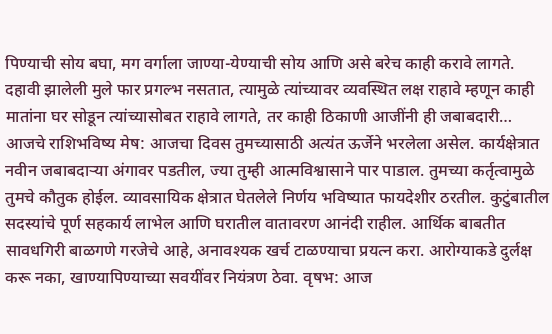पिण्याची सोय बघा, मग वर्गाला जाण्या-येण्याची सोय आणि असे बरेच काही करावे लागते. दहावी झालेली मुले फार प्रगल्भ नसतात, त्यामुळे त्यांच्यावर व्यवस्थित लक्ष राहावे म्हणून काही मातांना घर सोडून त्यांच्यासोबत राहावे लागते, तर काही ठिकाणी आजींनी ही जबाबदारी…
आजचे राशिभविष्य मेष: आजचा दिवस तुमच्यासाठी अत्यंत ऊर्जेने भरलेला असेल. कार्यक्षेत्रात नवीन जबाबदाऱ्या अंगावर पडतील, ज्या तुम्ही आत्मविश्वासाने पार पाडाल. तुमच्या कर्तृत्वामुळे तुमचे कौतुक होईल. व्यावसायिक क्षेत्रात घेतलेले निर्णय भविष्यात फायदेशीर ठरतील. कुटुंबातील सदस्यांचे पूर्ण सहकार्य लाभेल आणि घरातील वातावरण आनंदी राहील. आर्थिक बाबतीत सावधगिरी बाळगणे गरजेचे आहे, अनावश्यक खर्च टाळण्याचा प्रयत्न करा. आरोग्याकडे दुर्लक्ष करू नका, खाण्यापिण्याच्या सवयींवर नियंत्रण ठेवा. वृषभ: आज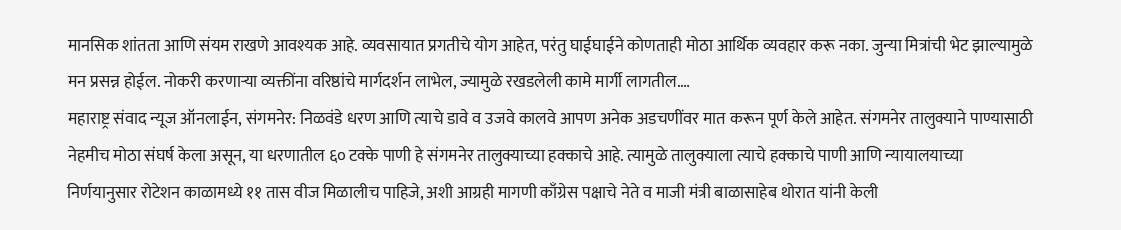मानसिक शांतता आणि संयम राखणे आवश्यक आहे. व्यवसायात प्रगतीचे योग आहेत, परंतु घाईघाईने कोणताही मोठा आर्थिक व्यवहार करू नका. जुन्या मित्रांची भेट झाल्यामुळे मन प्रसन्न होईल. नोकरी करणाऱ्या व्यक्तींना वरिष्ठांचे मार्गदर्शन लाभेल, ज्यामुळे रखडलेली कामे मार्गी लागतील.…
महाराष्ट्र संवाद न्यूज ऑनलाईन, संगमनेर: निळवंडे धरण आणि त्याचे डावे व उजवे कालवे आपण अनेक अडचणींवर मात करून पूर्ण केले आहेत. संगमनेर तालुक्याने पाण्यासाठी नेहमीच मोठा संघर्ष केला असून, या धरणातील ६० टक्के पाणी हे संगमनेर तालुक्याच्या हक्काचे आहे. त्यामुळे तालुक्याला त्याचे हक्काचे पाणी आणि न्यायालयाच्या निर्णयानुसार रोटेशन काळामध्ये ११ तास वीज मिळालीच पाहिजे, अशी आग्रही मागणी काँग्रेस पक्षाचे नेते व माजी मंत्री बाळासाहेब थोरात यांनी केली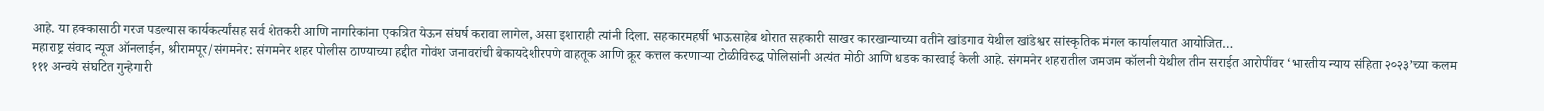आहे. या हक्कासाठी गरज पडल्यास कार्यकर्त्यांसह सर्व शेतकरी आणि नागरिकांना एकत्रित येऊन संघर्ष करावा लागेल, असा इशाराही त्यांनी दिला. सहकारमहर्षी भाऊसाहेब थोरात सहकारी साखर कारखान्याच्या वतीने खांडगाव येथील खांडेश्वर सांस्कृतिक मंगल कार्यालयात आयोजित…
महाराष्ट्र संवाद न्यूज ऑनलाईन, श्रीरामपूर/संगमनेर: संगमनेर शहर पोलीस ठाण्याच्या हद्दीत गोवंश जनावरांची बेकायदेशीरपणे वाहतूक आणि क्रूर कत्तल करणाऱ्या टोळीविरुद्ध पोलिसांनी अत्यंत मोठी आणि धडक कारवाई केली आहे. संगमनेर शहरातील जमजम कॉलनी येथील तीन सराईत आरोपींवर ‘भारतीय न्याय संहिता २०२३’च्या कलम १११ अन्वये संघटित गुन्हेगारी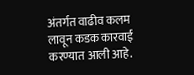अंतर्गत वाढीव कलम लावून कडक कारवाई करण्यात आली आहे.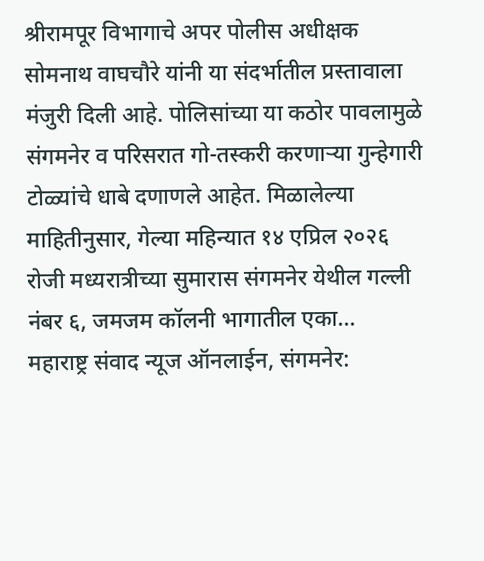श्रीरामपूर विभागाचे अपर पोलीस अधीक्षक सोमनाथ वाघचौरे यांनी या संदर्भातील प्रस्तावाला मंजुरी दिली आहे. पोलिसांच्या या कठोर पावलामुळे संगमनेर व परिसरात गो-तस्करी करणाऱ्या गुन्हेगारी टोळ्यांचे धाबे दणाणले आहेत. मिळालेल्या माहितीनुसार, गेल्या महिन्यात १४ एप्रिल २०२६ रोजी मध्यरात्रीच्या सुमारास संगमनेर येथील गल्ली नंबर ६, जमजम कॉलनी भागातील एका…
महाराष्ट्र संवाद न्यूज ऑनलाईन, संगमनेर: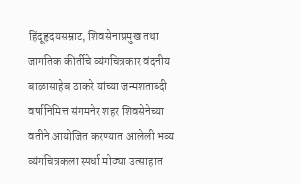हिंदूहृदयसम्राट, शिवसेनाप्रमुख तथा जागतिक कीर्तीचे व्यंगचित्रकार वंदनीय बाळासाहेब ठाकरे यांच्या जन्मशताब्दी वर्षानिमित्त संगमनेर शहर शिवसेनेच्या वतीने आयोजित करण्यात आलेली भव्य व्यंगचित्रकला स्पर्धा मोठ्या उत्साहात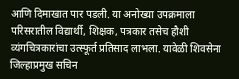आणि दिमाखात पार पडली. या अनोख्या उपक्रमाला परिसरातील विद्यार्थी, शिक्षक, पत्रकार तसेच हौशी व्यंगचित्रकारांचा उत्स्फूर्त प्रतिसाद लाभला. यावेळी शिवसेना जिल्हाप्रमुख सचिन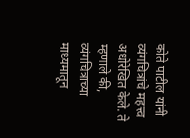कोते पाटील यांनी व्यंगचित्रांचे महत्त्व अधोरेखित केले. ते म्हणाले की, व्यंगचित्राच्या माध्यमातून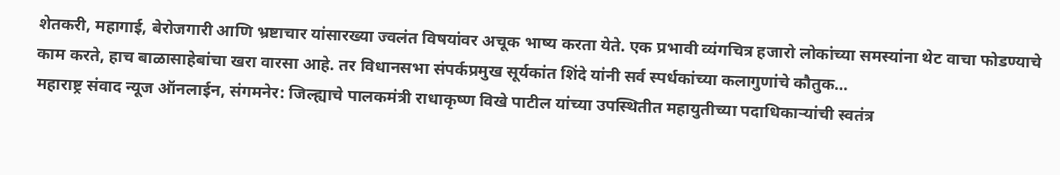शेतकरी, महागाई, बेरोजगारी आणि भ्रष्टाचार यांसारख्या ज्वलंत विषयांवर अचूक भाष्य करता येते. एक प्रभावी व्यंगचित्र हजारो लोकांच्या समस्यांना थेट वाचा फोडण्याचे काम करते, हाच बाळासाहेबांचा खरा वारसा आहे. तर विधानसभा संपर्कप्रमुख सूर्यकांत शिंदे यांनी सर्व स्पर्धकांच्या कलागुणांचे कौतुक…
महाराष्ट्र संवाद न्यूज ऑनलाईन, संगमनेर: जिल्ह्याचे पालकमंत्री राधाकृष्ण विखे पाटील यांच्या उपस्थितीत महायुतीच्या पदाधिकाऱ्यांची स्वतंत्र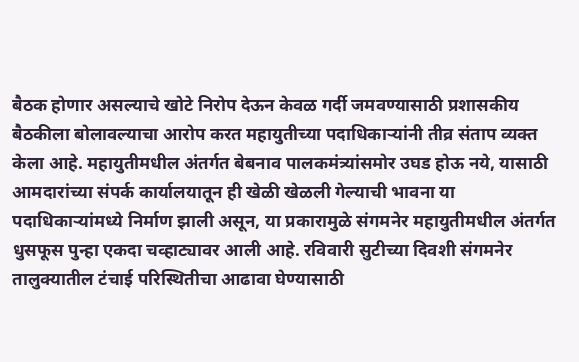बैठक होणार असल्याचे खोटे निरोप देऊन केवळ गर्दी जमवण्यासाठी प्रशासकीय बैठकीला बोलावल्याचा आरोप करत महायुतीच्या पदाधिकाऱ्यांनी तीव्र संताप व्यक्त केला आहे. महायुतीमधील अंतर्गत बेबनाव पालकमंत्र्यांसमोर उघड होऊ नये, यासाठी आमदारांच्या संपर्क कार्यालयातून ही खेळी खेळली गेल्याची भावना या पदाधिकाऱ्यांमध्ये निर्माण झाली असून, या प्रकारामुळे संगमनेर महायुतीमधील अंतर्गत धुसफूस पुन्हा एकदा चव्हाट्यावर आली आहे. रविवारी सुटीच्या दिवशी संगमनेर तालुक्यातील टंचाई परिस्थितीचा आढावा घेण्यासाठी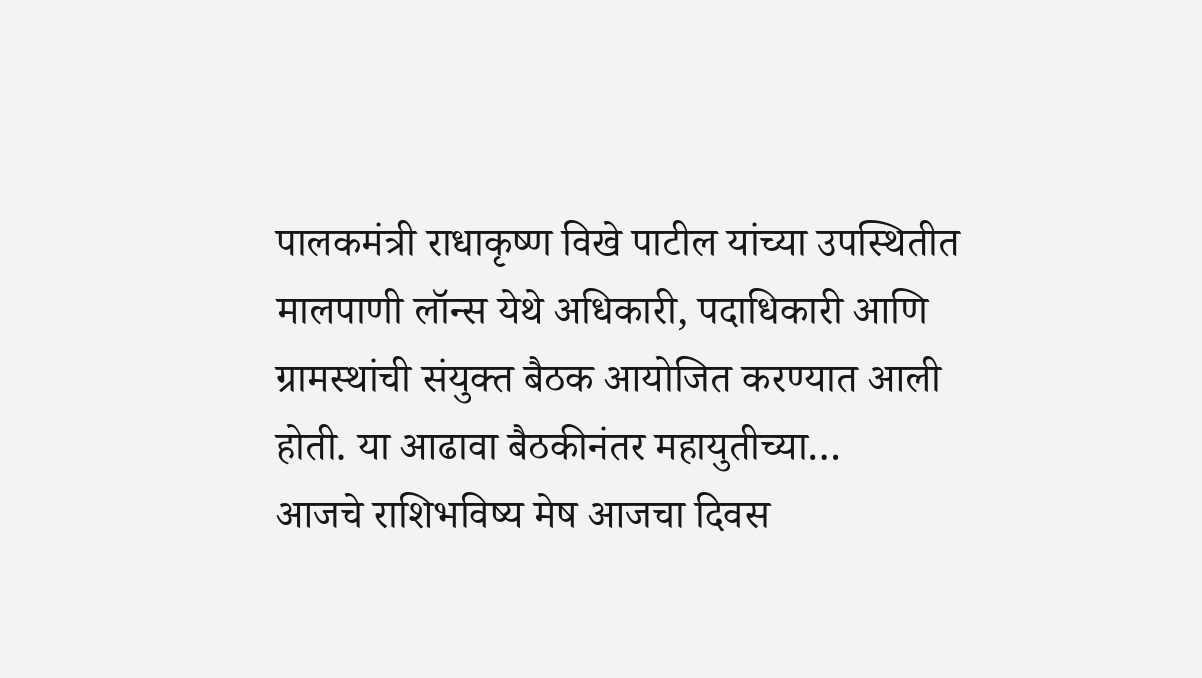पालकमंत्री राधाकृष्ण विखे पाटील यांच्या उपस्थितीत मालपाणी लॉन्स येथे अधिकारी, पदाधिकारी आणि ग्रामस्थांची संयुक्त बैठक आयोजित करण्यात आली होती. या आढावा बैठकीनंतर महायुतीच्या…
आजचे राशिभविष्य मेष आजचा दिवस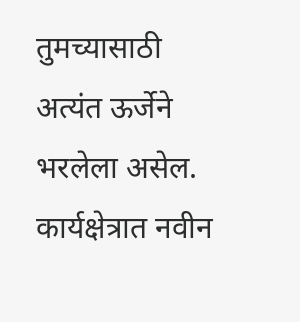तुमच्यासाठी अत्यंत ऊर्जेने भरलेला असेल. कार्यक्षेत्रात नवीन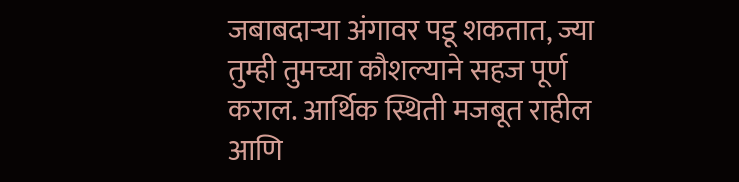जबाबदाऱ्या अंगावर पडू शकतात, ज्या तुम्ही तुमच्या कौशल्याने सहज पूर्ण कराल. आर्थिक स्थिती मजबूत राहील आणि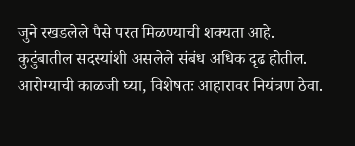जुने रखडलेले पैसे परत मिळण्याची शक्यता आहे. कुटुंबातील सदस्यांशी असलेले संबंध अधिक दृढ होतील. आरोग्याची काळजी घ्या, विशेषतः आहारावर नियंत्रण ठेवा.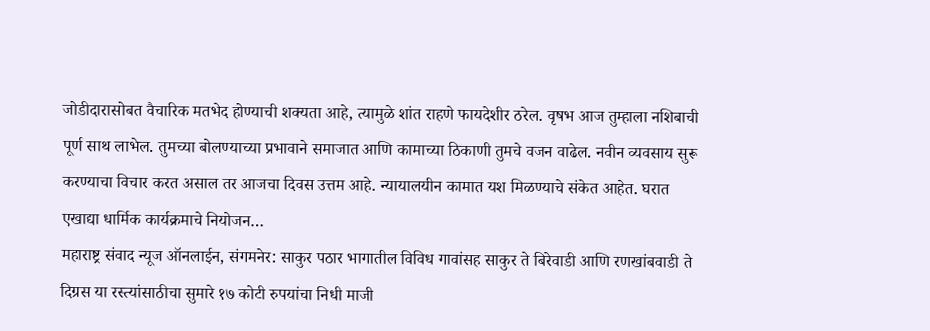जोडीदारासोबत वैचारिक मतभेद होण्याची शक्यता आहे, त्यामुळे शांत राहणे फायदेशीर ठरेल. वृषभ आज तुम्हाला नशिबाची पूर्ण साथ लाभेल. तुमच्या बोलण्याच्या प्रभावाने समाजात आणि कामाच्या ठिकाणी तुमचे वजन वाढेल. नवीन व्यवसाय सुरू करण्याचा विचार करत असाल तर आजचा दिवस उत्तम आहे. न्यायालयीन कामात यश मिळण्याचे संकेत आहेत. घरात एखाद्या धार्मिक कार्यक्रमाचे नियोजन…
महाराष्ट्र संवाद न्यूज ऑनलाईन, संगमनेर: साकुर पठार भागातील विविध गावांसह साकुर ते बिरेवाडी आणि रणखांबवाडी ते दिग्रस या रस्त्यांसाठीचा सुमारे १७ कोटी रुपयांचा निधी माजी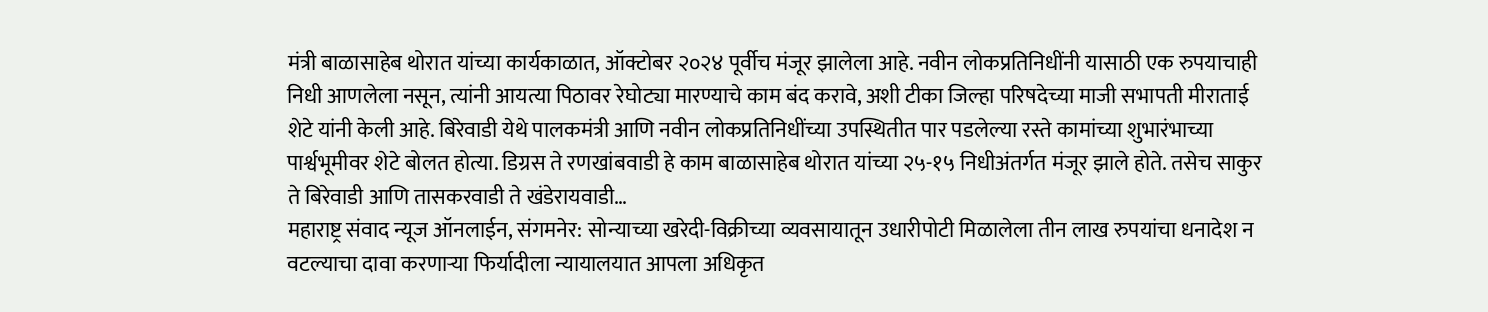मंत्री बाळासाहेब थोरात यांच्या कार्यकाळात, ऑक्टोबर २०२४ पूर्वीच मंजूर झालेला आहे. नवीन लोकप्रतिनिधींनी यासाठी एक रुपयाचाही निधी आणलेला नसून, त्यांनी आयत्या पिठावर रेघोट्या मारण्याचे काम बंद करावे, अशी टीका जिल्हा परिषदेच्या माजी सभापती मीराताई शेटे यांनी केली आहे. बिरेवाडी येथे पालकमंत्री आणि नवीन लोकप्रतिनिधींच्या उपस्थितीत पार पडलेल्या रस्ते कामांच्या शुभारंभाच्या पार्श्वभूमीवर शेटे बोलत होत्या. डिग्रस ते रणखांबवाडी हे काम बाळासाहेब थोरात यांच्या २५-१५ निधीअंतर्गत मंजूर झाले होते. तसेच साकुर ते बिरेवाडी आणि तासकरवाडी ते खंडेरायवाडी…
महाराष्ट्र संवाद न्यूज ऑनलाईन, संगमनेर: सोन्याच्या खरेदी-विक्रीच्या व्यवसायातून उधारीपोटी मिळालेला तीन लाख रुपयांचा धनादेश न वटल्याचा दावा करणाऱ्या फिर्यादीला न्यायालयात आपला अधिकृत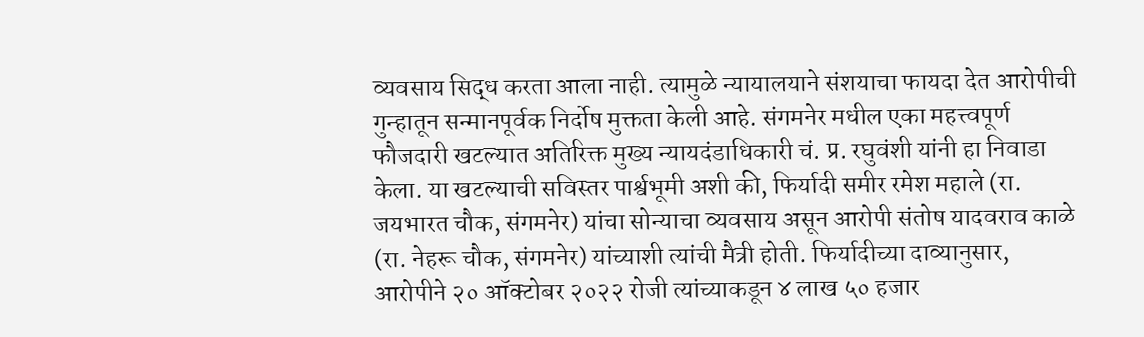व्यवसाय सिद्ध करता आला नाही. त्यामुळे न्यायालयाने संशयाचा फायदा देत आरोपीची गुन्हातून सन्मानपूर्वक निर्दोष मुक्तता केली आहे. संगमनेर मधील एका महत्त्वपूर्ण फौजदारी खटल्यात अतिरिक्त मुख्य न्यायदंडाधिकारी चं. प्र. रघुवंशी यांनी हा निवाडा केला. या खटल्याची सविस्तर पार्श्वभूमी अशी की, फिर्यादी समीर रमेश महाले (रा. जयभारत चौक, संगमनेर) यांचा सोन्याचा व्यवसाय असून आरोपी संतोष यादवराव काळे (रा. नेहरू चौक, संगमनेर) यांच्याशी त्यांची मैत्री होती. फिर्यादीच्या दाव्यानुसार, आरोपीने २० ऑक्टोबर २०२२ रोजी त्यांच्याकडून ४ लाख ५० हजार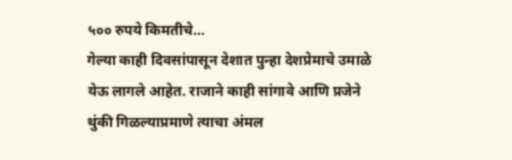५०० रुपये किमतीचे…
गेल्या काही दिवसांपासून देशात पुन्हा देशप्रेमाचे उमाळे येऊ लागले आहेत. राजाने काही सांगावे आणि प्रजेने थुंकी गिळल्याप्रमाणे त्याचा अंमल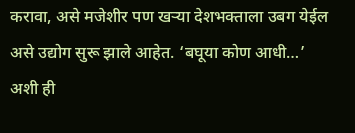करावा, असे मजेशीर पण खऱ्या देशभक्ताला उबग येईल असे उद्योग सुरू झाले आहेत. ‘बघूया कोण आधी…’ अशी ही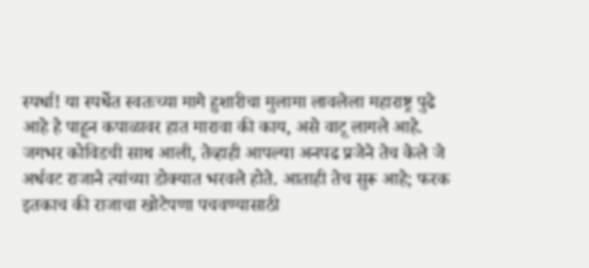स्पर्धा! या स्पर्धेत स्वतःच्या मागे हुशारीचा मुलामा लावलेला महाराष्ट्र पुढे आहे हे पाहून कपाळावर हात मारावा की काय, असे वाटू लागले आहे. जगभर कोविडची साथ आली, तेव्हाही आपल्या अनपढ प्रजेने तेच केले जे अर्धवट राजाने त्यांच्या डोक्यात भरवले होते. आताही तेच सुरू आहे; फरक इतकाच की राजाचा खोटेपणा पचवण्यासाठी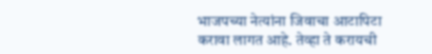भाजपच्या नेत्यांना जिवाचा आटापिटा करावा लागत आहे. तेव्हा ते करायची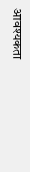आवश्यकता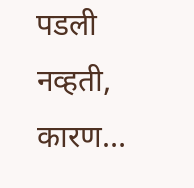पडली नव्हती, कारण…